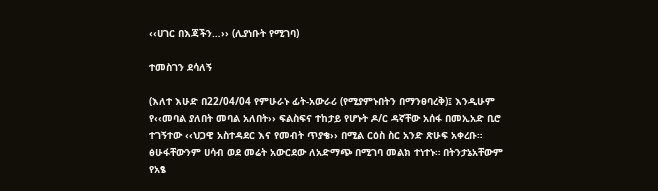‹‹ሀገር በእጃችን…›› (ሊያነቡት የሚገባ)

ተመስገን ደሳለኝ

(እለተ እሁድ በ22/04/04 የምሁራኑ ፊት-አውራሪ (የሚያምኑበትን በማንፀባረቅ)፤ እንዲሁም የ‹‹መባል ያለበት መባል አለበት›› ፍልስፍና ተከታይ የሆኑት ዶ/ር ዳኛቸው አሰፋ በመኢአድ ቢሮ ተገኝተው ‹‹ህጋዊ አስተዳደር እና የመብት ጥያቄ›› በሚል ርዕስ ስር አንድ ጽሁፍ አቀረቡ። ፅሁፋቸውንም ሀሳብ ወደ መሬት አውርደው ለአድማጭ በሚገባ መልክ ተነተኑ። በትንታኔአቸውም የአፄ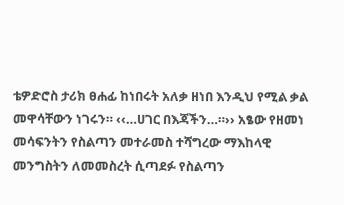ቴዎድሮስ ታሪክ ፀሐፊ ከነበሩት አለቃ ዘነበ እንዲህ የሚል ቃል መዋሳቸውን ነገሩን። ‹‹…ሀገር በእጃችን…።›› አፄው የዘመነ መሳፍንትን የስልጣን መተራመስ ተሻግረው ማእከላዊ መንግስትን ለመመስረት ሲጣደፉ የስልጣን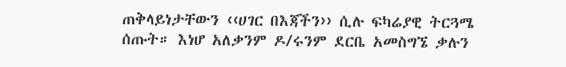ጠቅላይነታቸውን ‹‹ሀገር በእጃችን›› ሲሉ ፍካሬያዊ ትርጓሜ ሰጡት። እነሆ አለቃንም ዶ/ሩንም ደርቤ አመስግኜ ቃሉን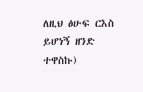ለዚህ ፅሁፍ ርእስ ይሆነኝ ዘንድ ተዋስኩ)